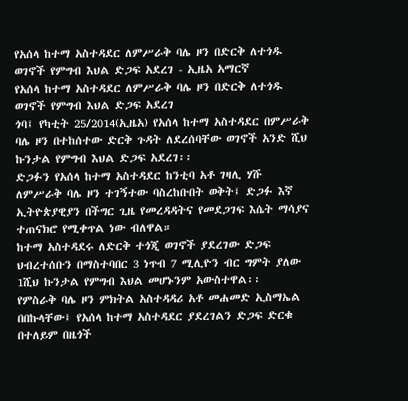የአሰላ ከተማ አስተዳደር ለምሥራቅ ባሌ ዞን በድርቅ ለተጎዱ ወገኖች የምግብ እህል ድጋፍ አደረገ - ኢዜአ አማርኛ
የአሰላ ከተማ አስተዳደር ለምሥራቅ ባሌ ዞን በድርቅ ለተጎዱ ወገኖች የምግብ እህል ድጋፍ አደረገ
ጎባ፤ የካቲት 25/2014(ኢዜአ) የአሰላ ከተማ አስተዳደር በምሥራቅ ባሌ ዞን በተከሰተው ድርቅ ጉዳት ለደረሰባቸው ወገኖች አንድ ሺህ ኩንታል የምግብ እህል ድጋፍ አደረገ፡፡
ድጋፉን የአሰላ ከተማ አስተዳደር ከንቲባ አቶ ገዛሊ ሃሹ ለምሥራቅ ባሌ ዞን ተገኝተው ባስረከቡበት ወቅት፤ ድጋፉ እኛ ኢትዮጵያዊያን በችግር ጊዜ የመረዳዳትና የመደጋገፍ እሴት ማሳያና ተጠናክሮ የሚቀጥል ነው ብለዋል።
ከተማ አስተዳደሩ ለድርቅ ተጎጂ ወገኖች ያደረገው ድጋፍ ህብረተሰቡን በማስተባበር 3 ነጥብ 7 ሚሊዮን ብር ግምት ያለው 1ሺህ ኩንታል የምግብ እህል መሆኑንም አውስተዋል፡፡
የምስራቅ ባሌ ዞን ምክትል አስተዳዳሪ አቶ መሐመድ ኢስማኤል በበኩላቸው፤ የአሰላ ከተማ አስተዳደር ያደረገልን ድጋፍ ድርቁ በተለይም በዜጎች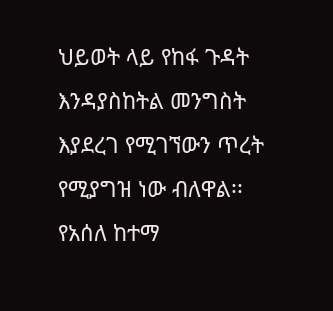ህይወት ላይ የከፋ ጉዳት እንዳያስከትል መንግስት እያደረገ የሚገኘውን ጥረት የሚያግዝ ነው ብለዋል፡፡
የአሰለ ከተማ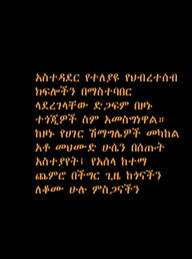አስተዳደር የተለያዩ የህብረተሰብ ክፍሎችን በማስተባበር ላደረገላቸው ድጋፍም በዞኑ ተጎጂዎች ስም አመስግነዋል።
ከዞኑ የሀገር ሽማግሌዎች መካከል አቶ መህሙድ ሁሴን በሰጡት አስተያየት፤ የአሰላ ከተማ ጨምሮ በችግር ጊዜ ከጎናችን ለቆሙ ሁሉ ምስጋናችን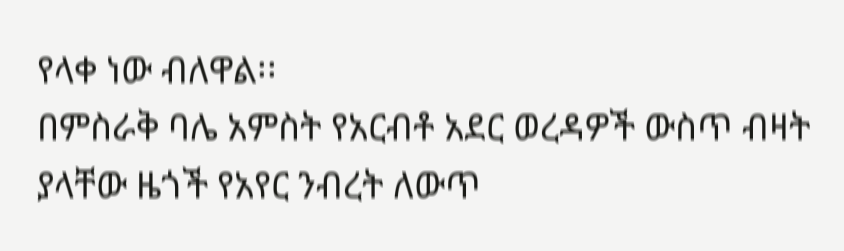የላቀ ነው ብለዋል፡፡
በምስራቅ ባሌ አምስት የአርብቶ አደር ወረዳዎች ውስጥ ብዛት ያላቸው ዜጎች የአየር ንብረት ለውጥ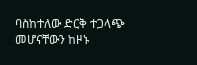ባስከተለው ድርቅ ተጋላጭ መሆናቸውን ከዞኑ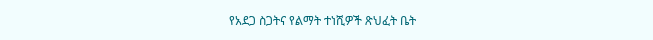የአደጋ ስጋትና የልማት ተነሺዎች ጽህፈት ቤት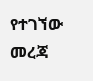የተገኘው መረጃ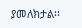ያመለክታል፡፡